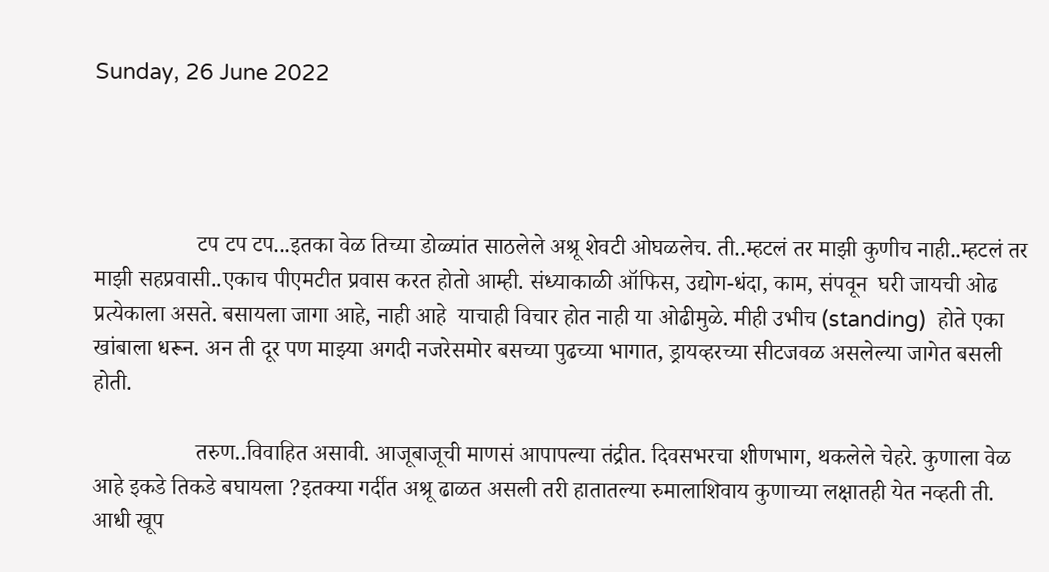Sunday, 26 June 2022




                  टप टप टप...इतका वेळ तिच्या डोळ्यांत साठलेले अश्रू शेवटी ओघळलेच. ती..म्हटलं तर माझी कुणीच नाही..म्हटलं तर माझी सहप्रवासी..एकाच पीएमटीत प्रवास करत होतो आम्ही. संध्याकाळी ऑफिस, उद्योग-धंदा, काम, संपवून  घरी जायची ओढ प्रत्येकाला असते. बसायला जागा आहे, नाही आहे  याचाही विचार होत नाही या ओढीमुळे. मीही उभीच (standing)  होते एका खांबाला धरून. अन ती दूर पण माझ्या अगदी नजरेसमोर बसच्या पुढच्या भागात, ड्रायव्हरच्या सीटजवळ असलेल्या जागेत बसली होती.

                  तरुण..विवाहित असावी. आजूबाजूची माणसं आपापल्या तंद्रीत. दिवसभरचा शीणभाग, थकलेले चेहरे. कुणाला वेळ आहे इकडे तिकडे बघायला ?इतक्या गर्दीत अश्रू ढाळत असली तरी हातातल्या रुमालाशिवाय कुणाच्या लक्षातही येत नव्हती ती. आधी खूप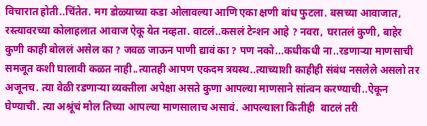विचारात होती..चिंतेत. मग डोळ्याच्या कडा ओलावल्या आणि एका क्षणी बांध फुटला. बसच्या आवाजात, रस्त्यावरच्या कोलाहलात आवाज ऐकू येत नव्हता. वाटलं..कसलं टेन्शन आहे ? नवरा, घरातलं कुणी, बाहेर कुणी काही बोललं असेल का ? जवळ जाऊन पाणी द्यावं का ? पण नको...कधीकधी ना..रडणाऱ्या माणसाची समजूत कशी घालावी कळत नाही..त्यातही आपण एकदम त्रयस्थ..त्याच्याशी काहीही संबंध नसलेले असलो तर अजूनच. त्या वेळी रडणाऱ्या व्यक्तीला अपेक्षा असते कुणा आपल्या माणसाने सांत्वन करण्याची..ऐकून घेण्याची. त्या अश्रूंचं मोल तिच्या आपल्या माणसालाच असावं. आपल्याला कितीही  वाटलं तरी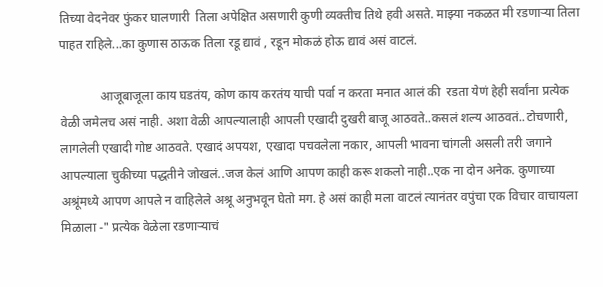तिच्या वेदनेवर फुंकर घालणारी  तिला अपेक्षित असणारी कुणी व्यक्तीच तिथे हवी असते. माझ्या नकळत मी रडणाऱ्या तिला पाहत राहिले...का कुणास ठाऊक तिला रडू द्यावं , रडून मोकळं होऊ द्यावं असं वाटलं.

             आजूबाजूला काय घडतंय, कोण काय करतंय याची पर्वा न करता मनात आलं की  रडता येणं हेही सर्वांना प्रत्येक वेळी जमेलच असं नाही. अशा वेळी आपल्यालाही आपली एखादी दुखरी बाजू आठवते..कसलं शल्य आठवतं..टोचणारी, लागलेली एखादी गोष्ट आठवते. एखादं अपयश, एखादा पचवलेला नकार, आपली भावना चांगली असली तरी जगाने आपल्याला चुकीच्या पद्धतीने जोखलं..जज केलं आणि आपण काही करू शकलो नाही..एक ना दोन अनेक. कुणाच्या अश्रूंमध्ये आपण आपले न वाहिलेले अश्रू अनुभवून घेतो मग. हे असं काही मला वाटलं त्यानंतर वपुंचा एक विचार वाचायला मिळाला -" प्रत्येक वेळेला रडणाऱ्याचं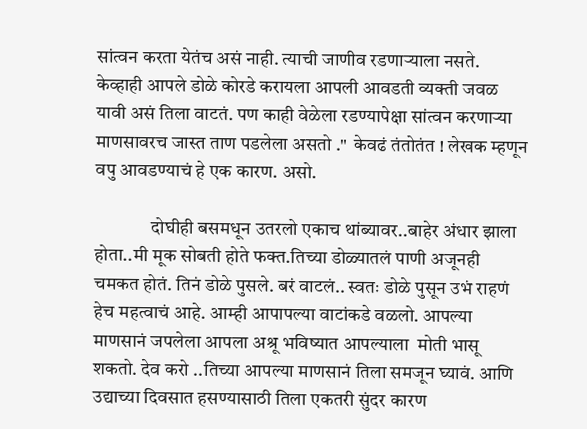सांत्वन करता येतंच असं नाही. त्याची जाणीव रडणाऱ्याला नसते. केव्हाही आपले डोळे कोरडे करायला आपली आवडती व्यक्ती जवळ यावी असं तिला वाटतं. पण काही वेळेला रडण्यापेक्षा सांत्वन करणाऱ्या माणसावरच जास्त ताण पडलेला असतो ."  केवढं तंतोतंत ! लेखक म्हणून वपु आवडण्याचं हे एक कारण. असो.

               दोघीही बसमधून उतरलो एकाच थांब्यावर..बाहेर अंधार झाला होता..मी मूक सोबती होते फक्त.तिच्या डोळ्यातलं पाणी अजूनही चमकत होतं. तिनं डोळे पुसले. बरं वाटलं.. स्वतः डोळे पुसून उभं राहणं हेच महत्वाचं आहे. आम्ही आपापल्या वाटांकडे वळलो. आपल्या माणसानं जपलेला आपला अश्रू भविष्यात आपल्याला  मोती भासू  शकतो. देव करो ..तिच्या आपल्या माणसानं तिला समजून घ्यावं. आणि उद्याच्या दिवसात हसण्यासाठी तिला एकतरी सुंदर कारण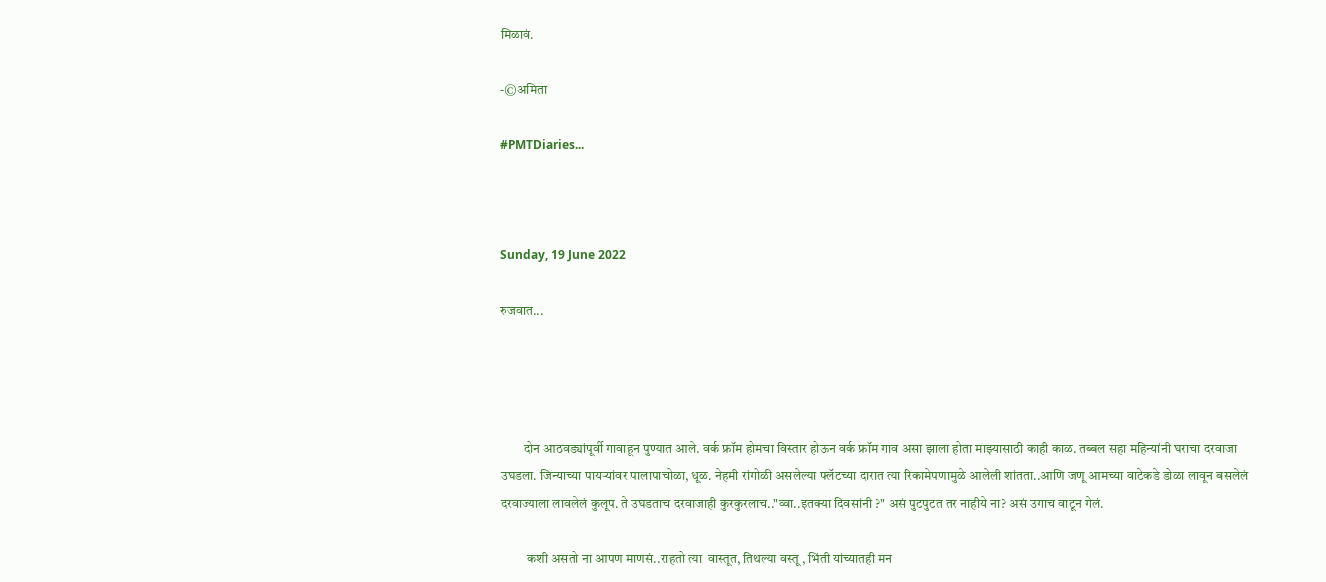मिळावं.

-©अमिता

#PMTDiaries...



Sunday, 19 June 2022

रुजवात...




         दोन आठवड्यांपूर्वी गावाहून पुण्यात आले. वर्क फ्रॉम होमचा विस्तार होऊन वर्क फ्रॉम गाव असा झाला होता माझ्यासाठी काही काळ. तब्बल सहा महिन्यांनी घराचा दरवाजा उघडला. जिन्याच्या पायऱ्यांवर पालापाचोळा, धूळ. नेहमी रांगोळी असलेल्या फ्लॅटच्या दारात त्या रिकामेपणामुळे आलेली शांतता..आणि जणू आमच्या वाटेकडे डोळा लावून बसलेलं दरवाज्याला लावलेलं कुलूप. ते उघडताच दरवाजाही कुरकुरलाच.."व्वा..इतक्या दिवसांनी ?" असं पुटपुटत तर नाहीये ना? असं उगाच वाटून गेलं.

          कशी असतो ना आपण माणसं..राहतो त्या  वास्तूत, तिथल्या वस्तू , भिंती यांच्यातही मन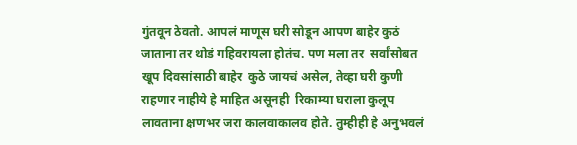गुंतवून ठेवतो. आपलं माणूस घरी सोडून आपण बाहेर कुठं जाताना तर थोडं गहिवरायला होतंच. पण मला तर  सर्वांसोबत खूप दिवसांसाठी बाहेर  कुठे जायचं असेल, तेव्हा घरी कुणी राहणार नाहीये हे माहित असूनही  रिकाम्या घराला कुलूप लावताना क्षणभर जरा कालवाकालव होते. तुम्हीही हे अनुभवलं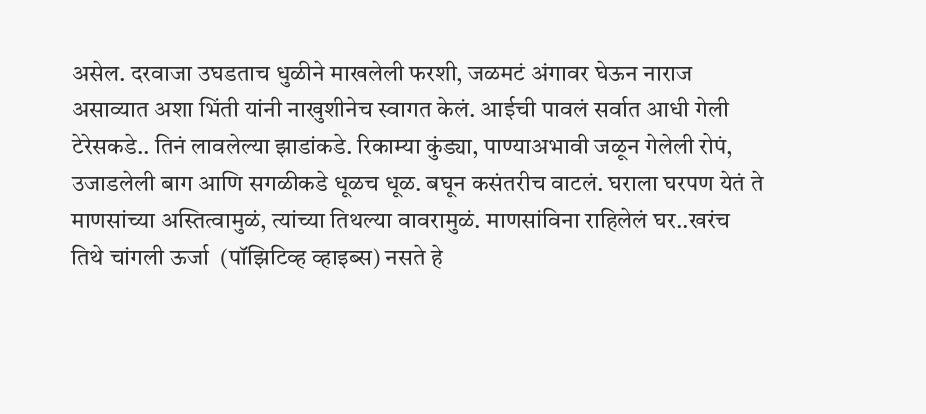असेल. दरवाजा उघडताच धुळीने माखलेली फरशी, जळमटं अंगावर घेऊन नाराज असाव्यात अशा भिंती यांनी नाखुशीनेच स्वागत केलं. आईची पावलं सर्वात आधी गेली टेरेसकडे.. तिनं लावलेल्या झाडांकडे. रिकाम्या कुंड्या, पाण्याअभावी जळून गेलेली रोपं, उजाडलेली बाग आणि सगळीकडे धूळच धूळ. बघून कसंतरीच वाटलं. घराला घरपण येतं ते माणसांच्या अस्तित्वामुळं, त्यांच्या तिथल्या वावरामुळं. माणसांविना राहिलेलं घर..खरंच तिथे चांगली ऊर्जा  (पॉझिटिव्ह व्हाइब्स) नसते हे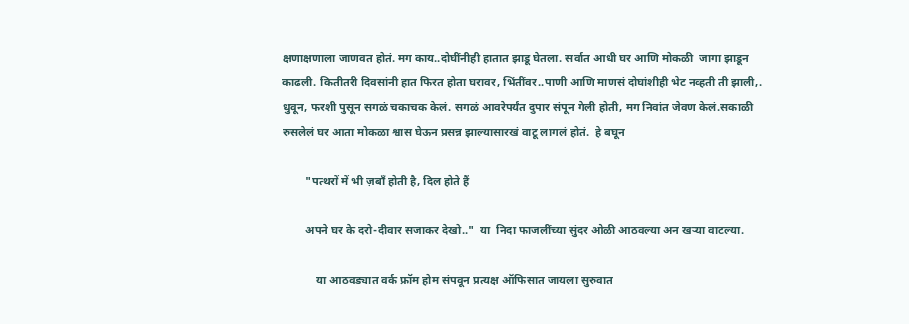क्षणाक्षणाला जाणवत होतं. मग काय..दोघींनीही हातात झाडू घेतला. सर्वात आधी घर आणि मोकळी  जागा झाडून काढली. कितीतरी दिवसांनी हात फिरत होता घरावर, भिंतींवर..पाणी आणि माणसं दोघांशीही भेट नव्हती ती झाली,. धुवून, फरशी पुसून सगळं चकाचक केलं. सगळं आवरेपर्यंत दुपार संपून गेली होती, मग निवांत जेवण केलं.सकाळी रुसलेलं घर आता मोकळा श्वास घेऊन प्रसन्न झाल्यासारखं वाटू लागलं होतं.  हे बघून

        "पत्थरों में भी ज़बाँ होती है, दिल होते हैं

        अपने घर के दरो-दीवार सजाकर देखो.."  या  निदा फाजलींच्या सुंदर ओळी आठवल्या अन खऱ्या वाटल्या.

            या आठवड्यात वर्क फ्रॉम होम संपवून प्रत्यक्ष ऑफिसात जायला सुरुवात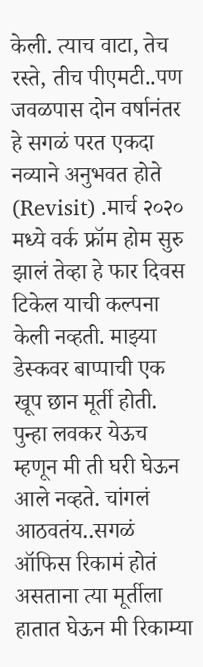केली. त्याच वाटा, तेच रस्ते, तीच पीएमटी..पण जवळपास दोन वर्षानंतर हे सगळं परत एकदा नव्याने अनुभवत होते (Revisit) .मार्च २०२० मध्ये वर्क फ्रॉम होम सुरु झालं तेव्हा हे फार दिवस टिकेल याची कल्पना केली नव्हती. माझ्या डेस्कवर बाप्पाची एक खूप छान मूर्ती होती. पुन्हा लवकर येऊच म्हणून मी ती घरी घेऊन आले नव्हते. चांगलं आठवतंय..सगळं ऑफिस रिकामं होतं असताना त्या मूर्तीला हातात घेऊन मी रिकाम्या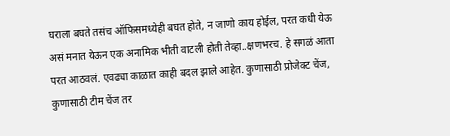घराला बघते तसंच ऑफिसमध्येही बघत होते, न जाणो काय होईल, परत कधी येऊ असं मनात येऊन एक अनामिक भीती वाटली होती तेव्हा..क्षणभरच. हे सगळं आता परत आठवलं. एवढ्या काळात काही बदल झाले आहेत. कुणासाठी प्रोजेक्ट चेंज, कुणासाठी टीम चेंज तर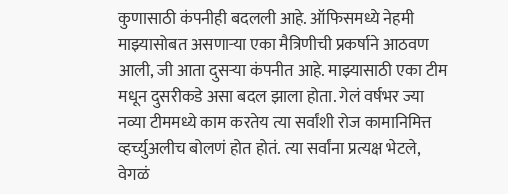कुणासाठी कंपनीही बदलली आहे. ऑफिसमध्ये नेहमी माझ्यासोबत असणाऱ्या एका मैत्रिणीची प्रकर्षाने आठवण आली, जी आता दुसऱ्या कंपनीत आहे. माझ्यासाठी एका टीम मधून दुसरीकडे असा बदल झाला होता. गेलं वर्षभर ज्या नव्या टीममध्ये काम करतेय त्या सर्वांशी रोज कामानिमित्त व्हर्च्युअलीच बोलणं होत होतं. त्या सर्वांना प्रत्यक्ष भेटले, वेगळं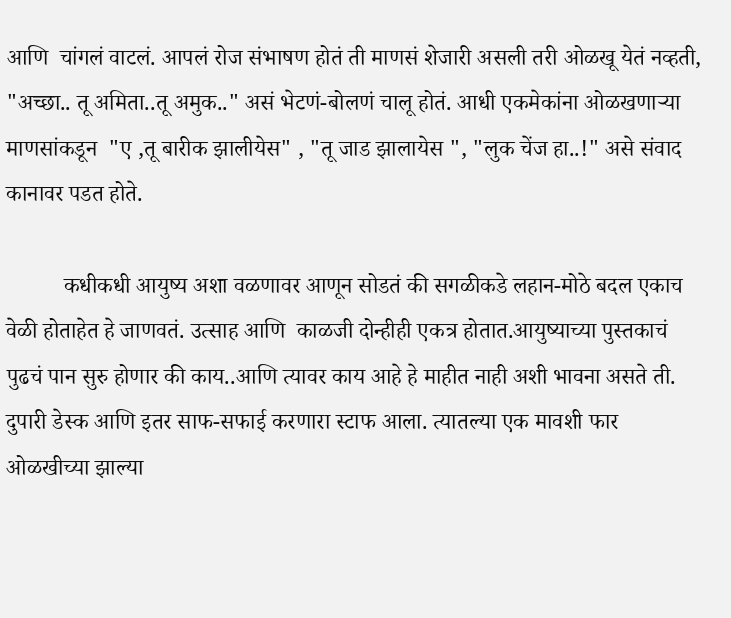आणि  चांगलं वाटलं. आपलं रोज संभाषण होतं ती माणसं शेजारी असली तरी ओळखू येतं नव्हती, "अच्छा.. तू अमिता..तू अमुक.." असं भेटणं-बोलणं चालू होतं. आधी एकमेकांना ओळखणाऱ्या माणसांकडून  "ए ,तू बारीक झालीयेस" , "तू जाड झालायेस ", "लुक चेंज हा..!" असे संवाद कानावर पडत होते.

          कधीकधी आयुष्य अशा वळणावर आणून सोडतं की सगळीकडे लहान-मोठे बदल एकाच वेळी होताहेत हे जाणवतं. उत्साह आणि  काळजी दोन्हीही एकत्र होतात.आयुष्याच्या पुस्तकाचं पुढचं पान सुरु होणार की काय..आणि त्यावर काय आहे हे माहीत नाही अशी भावना असते ती. दुपारी डेस्क आणि इतर साफ-सफाई करणारा स्टाफ आला. त्यातल्या एक मावशी फार ओळखीच्या झाल्या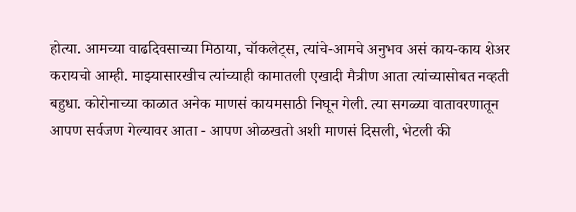होत्या. आमच्या वाढदिवसाच्या मिठाया, चॉकलेट्स, त्यांचे-आमचे अनुभव असं काय-काय शेअर करायचो आम्ही. माझ्यासारखीच त्यांच्याही कामातली एखादी मैत्रीण आता त्यांच्यासोबत नव्हती बहुधा. कोरोनाच्या काळात अनेक माणसं कायमसाठी निघून गेली. त्या सगळ्या वातावरणातून आपण सर्वजण गेल्यावर आता - आपण ओळखतो अशी माणसं दिसली, भेटली की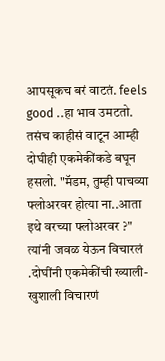आपसूकच बरं वाटतं. feels good ..हा भाव उमटतो. तसंच काहीसं वाटून आम्ही दोघीही एकमेकींकडे बघून हसलो. "मॅडम, तुम्ही पाचव्या फ्लोअरवर होत्या ना..आता इथे वरच्या फ्लोअरवर ?" त्यांनी जवळ येऊन विचारलं .दोघींनी एकमेकींची ख्याली-खुशाली विचारणं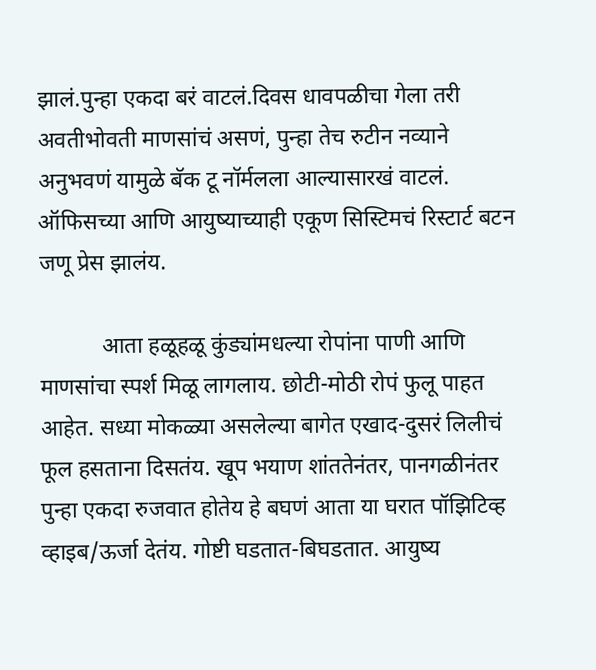झालं.पुन्हा एकदा बरं वाटलं.दिवस धावपळीचा गेला तरी अवतीभोवती माणसांचं असणं, पुन्हा तेच रुटीन नव्याने अनुभवणं यामुळे बॅक टू नॉर्मलला आल्यासारखं वाटलं. ऑफिसच्या आणि आयुष्याच्याही एकूण सिस्टिमचं रिस्टार्ट बटन जणू प्रेस झालंय.

           आता हळूहळू कुंड्यांमधल्या रोपांना पाणी आणि माणसांचा स्पर्श मिळू लागलाय. छोटी-मोठी रोपं फुलू पाहत आहेत. सध्या मोकळ्या असलेल्या बागेत एखाद-दुसरं लिलीचं फूल हसताना दिसतंय. खूप भयाण शांततेनंतर, पानगळीनंतर पुन्हा एकदा रुजवात होतेय हे बघणं आता या घरात पॉझिटिव्ह व्हाइब/ऊर्जा देतंय. गोष्टी घडतात-बिघडतात. आयुष्य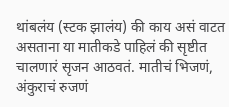थांबलंय (स्टक झालंय) की काय असं वाटत असताना या मातीकडे पाहिलं की सृष्टीत चालणारं सृजन आठवतं. मातीचं भिजणं, अंकुराचं रुजणं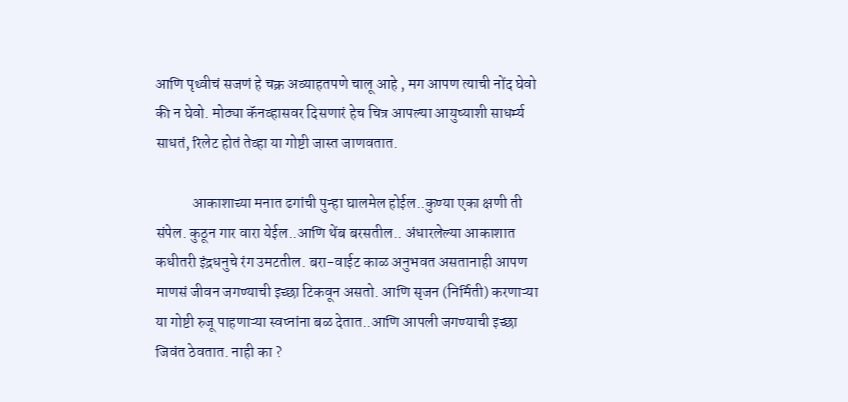आणि पृथ्वीचं सजणं हे चक्र अव्याहतपणे चालू आहे , मग आपण त्याची नोंद घेवो की न घेवो. मोठ्या कॅनव्हासवर दिसणारं हेच चित्र आपल्या आयुष्याशी साधर्म्य साधतं, रिलेट होतं तेव्हा या गोष्टी जास्त जाणवतात.

            आकाशाच्या मनात ढगांची पुन्हा घालमेल होईल..कुण्या एका क्षणी ती संपेल. कुठून गार वारा येईल..आणि थेंब बरसतील.. अंधारलेल्या आकाशात कधीतरी इंद्रधनुचे रंग उमटतील. बरा-वाईट काळ अनुभवत असतानाही आपण माणसं जीवन जगण्याची इच्छा टिकवून असतो. आणि सृजन (निर्मिती) करणाऱ्या या गोष्टी रुजू पाहणाऱ्या स्वप्नांना बळ देतात..आणि आपली जगण्याची इच्छा जिवंत ठेवतात. नाही का ?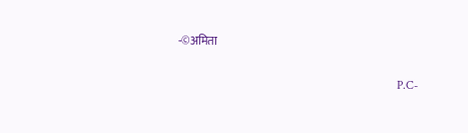-©अमिता

                                                                         P.C-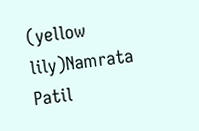(yellow lily)Namrata Patil